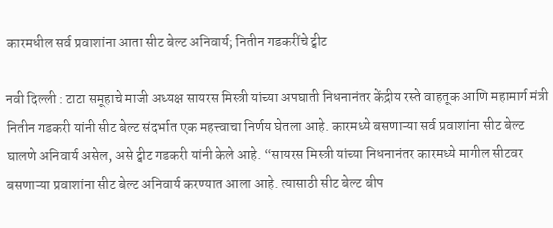कारमधील सर्व प्रवाशांना आता सीट बेल्ट अनिवार्य; नितीन गडकरींचे ट्वीट

नवी दिल्ली : टाटा समूहाचे माजी अध्यक्ष सायरस मिस्त्री यांच्या अपघाती निधनानंतर केंद्रीय रस्ते वाहतूक आणि महामार्ग मंत्री नितीन गडकरी यांनी सीट बेल्ट संदर्भात एक महत्त्वाचा निर्णय घेतला आहे. कारमध्ये बसणाऱ्या सर्व प्रवाशांना सीट बेल्ट घालणे अनिवार्य असेल, असे ट्वीट गडकरी यांनी केले आहे. “सायरस मिस्त्री यांच्या निधनानंतर कारमध्ये मागील सीटवर बसणाऱ्या प्रवाशांना सीट बेल्ट अनिवार्य करण्यात आला आहे. त्यासाठी सीट बेल्ट बीप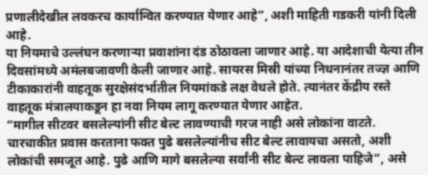प्रणालीदेखील लवकरच कार्यान्वित करण्यात येणार आहे”, अशी माहिती गडकरी यांनी दिली आहे.
या नियमाचे उल्लंघन करणाऱ्या प्रवाशांना दंड ठोठावला जाणार आहे. या आदेशाची येत्या तीन दिवसांमध्ये अमंलबजावणी केली जाणार आहे. सायरस मिस्री यांच्या निधनानंतर तज्ज्ञ आणि टीकाकारांनी वाहतूक सुरक्षेसंदर्भातील नियमांकडे लक्ष वेधले होते. त्यानंतर केंद्रीय रस्ते वाहतूक मंत्रालयाकडून हा नवा नियम लागू करण्यात येणार आहेत.
“मागील सीटवर बसलेल्यांनी सीट बेल्ट लावण्याची गरज नाही असे लोकांना वाटते. चारचाकीत प्रवास करताना फक्त पुढे बसलेल्यांनीच सीट बेल्ट लावायचा असतो, अशी लोकांची समजूत आहे. पुढे आणि मागे बसलेल्या सर्वांनी सीट बेल्ट लावला पाहिजे”, असे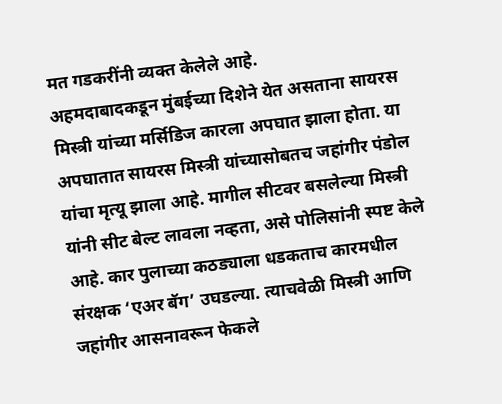मत गडकरींनी व्यक्त केलेले आहे.
अहमदाबादकडून मुंबईच्या दिशेने येत असताना सायरस मिस्त्री यांच्या मर्सिडिज कारला अपघात झाला होता. या अपघातात सायरस मिस्त्री यांच्यासोबतच जहांगीर पंडोल यांचा मृत्यू झाला आहे. मागील सीटवर बसलेल्या मिस्त्री यांनी सीट बेल्ट लावला नव्हता, असे पोलिसांनी स्पष्ट केले आहे. कार पुलाच्या कठड्याला धडकताच कारमधील संरक्षक ‘एअर बॅग’ उघडल्या. त्याचवेळी मिस्त्री आणि जहांगीर आसनावरून फेकले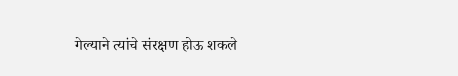गेल्याने त्यांचे संरक्षण होऊ शकले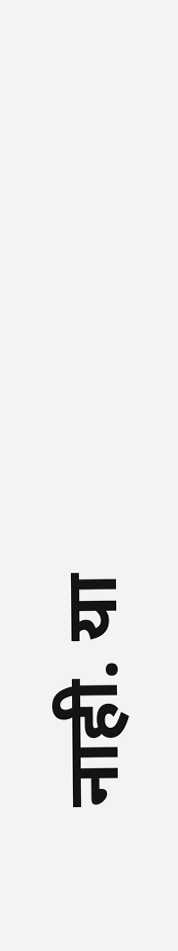नाही. या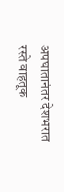अपघातानंतर देशभरात रस्ते वाहतूक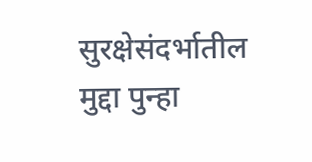सुरक्षेसंदर्भातील मुद्दा पुन्हा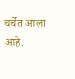चर्चेत आला आहे.